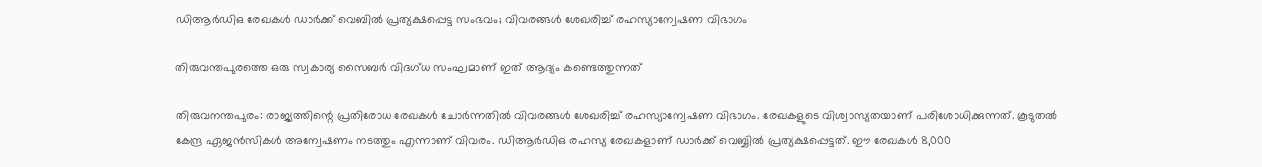ഡിആര്‍ഡിഒ രേഖകള്‍ ഡാര്‍ക്ക് വെബില്‍ പ്രത്യക്ഷപ്പെട്ട സംഭവം; വിവരങ്ങള്‍ ശേഖരിച്ച് രഹസ്യാന്വേഷണ വിഭാഗം

തിരുവന്തപുരത്തെ ഒരു സ്വകാര്യ സൈബര്‍ വിദഗ്ധ സംഘമാണ് ഇത് ആദ്യം കണ്ടെത്തുന്നത്

തിരുവനന്തപുരം: രാജ്യത്തിന്റെ പ്രതിരോധ രേഖകള്‍ ചോര്‍ന്നതില്‍ വിവരങ്ങള്‍ ശേഖരിച്ച് രഹസ്യാന്വേഷണ വിഭാഗം. രേഖകളുടെ വിശ്വാസ്യതയാണ് പരിശോധിക്കുന്നത്. കൂടുതല്‍ കേന്ദ്ര ഏജന്‍സികള്‍ അന്വേഷണം നടത്തും എന്നാണ് വിവരം. ഡിആര്‍ഡിഒ രഹസ്യ രേഖകളാണ് ഡാര്‍ക്ക് വെബ്ബില്‍ പ്രത്യക്ഷപ്പെട്ടത്. ഈ രേഖകള്‍ 8,000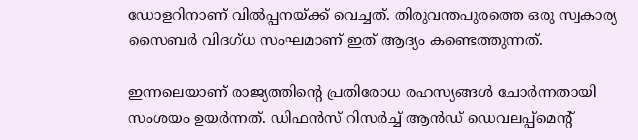ഡോളറിനാണ് വില്‍പ്പനയ്ക്ക് വെച്ചത്. തിരുവന്തപുരത്തെ ഒരു സ്വകാര്യ സൈബര്‍ വിദഗ്ധ സംഘമാണ് ഇത് ആദ്യം കണ്ടെത്തുന്നത്.

ഇന്നലെയാണ് രാജ്യത്തിന്റെ പ്രതിരോധ രഹസ്യങ്ങള്‍ ചോര്‍ന്നതായി സംശയം ഉയര്‍ന്നത്. ഡിഫന്‍സ് റിസര്‍ച്ച് ആന്‍ഡ് ഡെവലപ്പ്മെന്റ്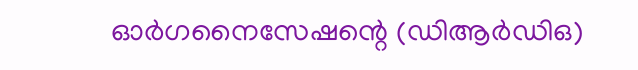ഓര്‍ഗനൈസേഷന്റെ (ഡിആര്‍ഡിഒ)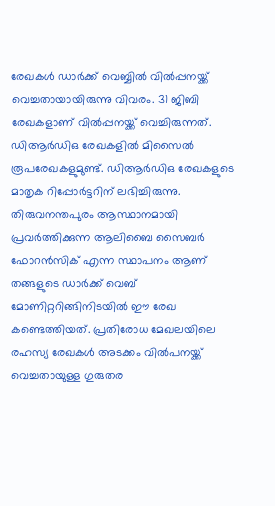രേഖകള്‍ ഡാര്‍ക്ക് വെബ്ബില്‍ വില്‍പ്പനയ്ക്ക് വെച്ചതായായിരുന്നു വിവരം. 31 ജിബി രേഖകളാണ് വില്‍പ്പനയ്ക്ക് വെച്ചിരുന്നത്. ഡിആര്‍ഡിഒ രേഖകളില്‍ മിസൈല്‍ രൂപരേഖകളുമുണ്ട്. ഡിആര്‍ഡിഒ രേഖകളുടെ മാതൃക റിപ്പോര്‍ട്ടറിന് ലഭിച്ചിരുന്നു. തിരുവനന്തപുരം ആസ്ഥാനമായി പ്രവര്‍ത്തിക്കുന്ന ആലിബൈ സൈബര്‍ ഫോറന്‍സിക് എന്ന സ്ഥാപനം ആണ് തങ്ങളുടെ ഡാര്‍ക്ക് വെബ് മോണിറ്ററിങ്ങിനിടയില്‍ ഈ രേഖ കണ്ടെത്തിയത്. പ്രതിരോധ മേഖലയിലെ രഹസ്യ രേഖകള്‍ അടക്കം വില്‍പനയ്ക്ക് വെച്ചതായുള്ള ഗുരുതര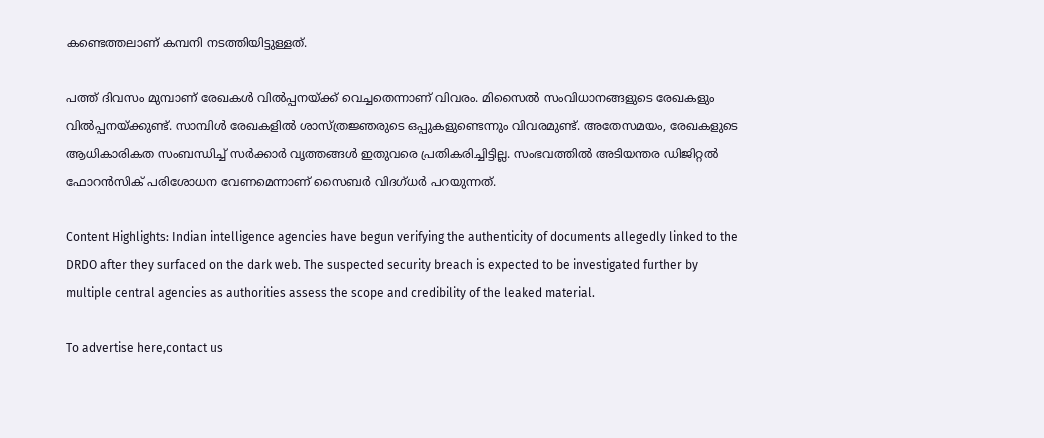കണ്ടെത്തലാണ് കമ്പനി നടത്തിയിട്ടുള്ളത്.

പത്ത് ദിവസം മുമ്പാണ് രേഖകള്‍ വില്‍പ്പനയ്ക്ക് വെച്ചതെന്നാണ് വിവരം. മിസൈല്‍ സംവിധാനങ്ങളുടെ രേഖകളും വില്‍പ്പനയ്ക്കുണ്ട്. സാമ്പിള്‍ രേഖകളില്‍ ശാസ്ത്രജ്ഞരുടെ ഒപ്പുകളുണ്ടെന്നും വിവരമുണ്ട്. അതേസമയം, രേഖകളുടെ ആധികാരികത സംബന്ധിച്ച് സര്‍ക്കാര്‍ വൃത്തങ്ങള്‍ ഇതുവരെ പ്രതികരിച്ചിട്ടില്ല. സംഭവത്തില്‍ അടിയന്തര ഡിജിറ്റല്‍ ഫോറന്‍സിക് പരിശോധന വേണമെന്നാണ് സൈബര്‍ വിദഗ്ധര്‍ പറയുന്നത്.

Content Highlights: Indian intelligence agencies have begun verifying the authenticity of documents allegedly linked to the DRDO after they surfaced on the dark web. The suspected security breach is expected to be investigated further by multiple central agencies as authorities assess the scope and credibility of the leaked material.

To advertise here,contact us